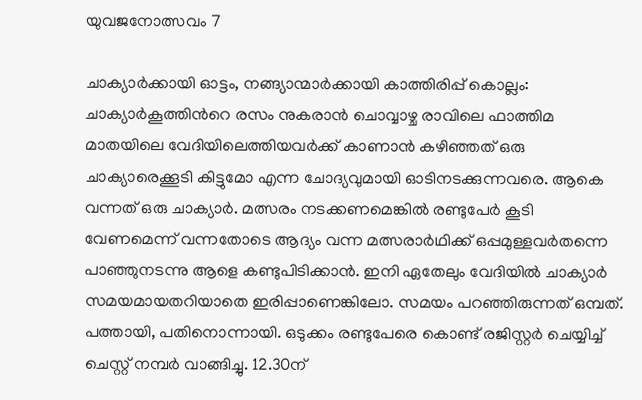യുവജനോത്സവം 7

ചാക്യാർക്കായി ഓട്ടം, നങ്ങ്യാന്മാർക്കായി കാത്തിരിപ്പ് കൊല്ലം: ചാക്യാർകൂത്തിന്‍റെ രസം നുകരാൻ ചൊവ്വാഴ്ച രാവിലെ ഫാത്തിമ മാതയിലെ വേദിയിലെത്തിയവർക്ക് കാണാൻ കഴിഞ്ഞത് ഒരു ചാക്യാരെക്കൂടി കിട്ടുമോ എന്ന ചോദ്യവുമായി ഓടിനടക്കുന്നവരെ. ആകെ വന്നത് ഒരു ചാക്യാർ. മത്സരം നടക്കണമെങ്കിൽ രണ്ടുപേർ കൂടി വേണമെന്ന് വന്നതോടെ ആദ്യം വന്ന മത്സരാർഥിക്ക് ഒപ്പമുള്ളവർതന്നെ പാഞ്ഞുനടന്നു ആളെ കണ്ടുപിടിക്കാൻ. ഇനി ഏതേലും വേദിയിൽ ചാക്യാർ സമയമായതറിയാതെ ഇരിപ്പാണെങ്കിലോ. സമയം പറഞ്ഞിരുന്നത് ഒമ്പത്. പത്തായി, പതിനൊന്നായി. ഒടുക്കം രണ്ടുപേരെ കൊണ്ട് രജിസ്റ്റർ ചെയ്യിച്ച് ചെസ്റ്റ് നമ്പർ വാങ്ങിച്ചു. 12.30ന്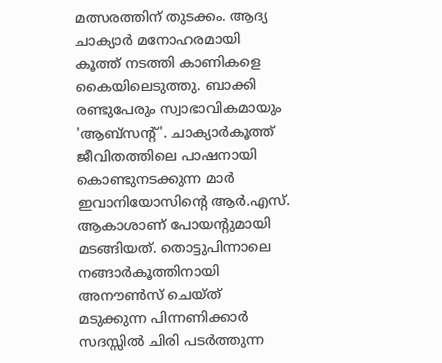മത്സരത്തിന് തുടക്കം. ആദ്യ ചാക്യാർ മനോഹരമായി കൂത്ത് നടത്തി കാണികളെ കൈയിലെടുത്തു. ബാക്കി രണ്ടുപേരും സ്വാഭാവികമായും 'ആബ്സന്‍റ്'. ചാക്യാർകൂത്ത് ജീവിതത്തിലെ പാഷനായി കൊണ്ടുനടക്കുന്ന മാർ ഇവാനിയോസിന്‍റെ ആർ.എസ്. ആകാശാണ് പോയന്‍റുമായി മടങ്ങിയത്. തൊട്ടുപിന്നാലെ നങ്ങാർകൂത്തിനായി അനൗൺസ് ചെയ്ത് മടുക്കുന്ന പിന്നണിക്കാർ സദസ്സിൽ ചിരി പടർത്തുന്ന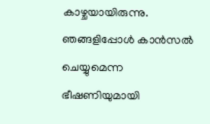കാഴ്ചയായിരുന്നു. ഞങ്ങളിപ്പോൾ കാൻസൽ ചെയ്യുമെന്ന ഭീഷണിയുമായി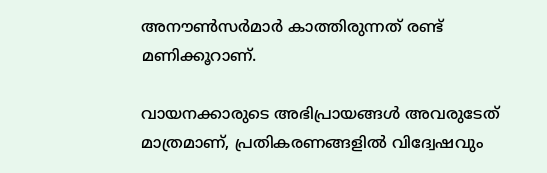അനൗൺസർമാർ കാത്തിരുന്നത് രണ്ട് മണിക്കൂറാണ്.

വായനക്കാരുടെ അഭിപ്രായങ്ങള്‍ അവരുടേത് മാത്രമാണ്, പ്രതികരണങ്ങളിൽ വിദ്വേഷവും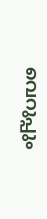വെറുപ്പും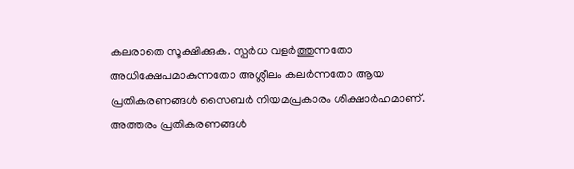കലരാതെ സൂക്ഷിക്കുക. സ്പർധ വളർത്തുന്നതോ അധിക്ഷേപമാകുന്നതോ അശ്ലീലം കലർന്നതോ ആയ പ്രതികരണങ്ങൾ സൈബർ നിയമപ്രകാരം ശിക്ഷാർഹമാണ്. അത്തരം പ്രതികരണങ്ങൾ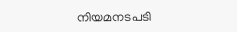നിയമനടപടി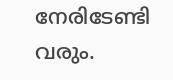നേരിടേണ്ടി വരും.